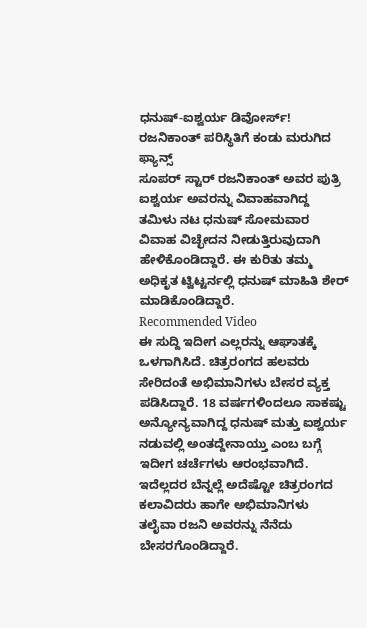ಧನುಷ್-ಐಶ್ವರ್ಯ ಡಿವೋರ್ಸ್! ರಜನಿಕಾಂತ್ ಪರಿಸ್ಥಿತಿಗೆ ಕಂಡು ಮರುಗಿದ ಫ್ಯಾನ್ಸ್
ಸೂಪರ್ ಸ್ಟಾರ್ ರಜನಿಕಾಂತ್ ಅವರ ಪುತ್ರಿ ಐಶ್ವರ್ಯ ಅವರನ್ನು ವಿವಾಹವಾಗಿದ್ದ ತಮಿಳು ನಟ ಧನುಷ್ ಸೋಮವಾರ ವಿವಾಹ ವಿಚ್ಛೇದನ ನೀಡುತ್ತಿರುವುದಾಗಿ ಹೇಳಿಕೊಂಡಿದ್ದಾರೆ. ಈ ಕುರಿತು ತಮ್ಮ ಅಧಿಕೃತ ಟ್ವಿಟ್ಟರ್ನಲ್ಲಿ ಧನುಷ್ ಮಾಹಿತಿ ಶೇರ್ ಮಾಡಿಕೊಂಡಿದ್ದಾರೆ.
Recommended Video
ಈ ಸುದ್ದಿ ಇದೀಗ ಎಲ್ಲರನ್ನು ಆಘಾತಕ್ಕೆ ಒಳಗಾಗಿಸಿದೆ. ಚಿತ್ರರಂಗದ ಹಲವರು ಸೇರಿದಂತೆ ಅಭಿಮಾನಿಗಳು ಬೇಸರ ವ್ಯಕ್ತ ಪಡಿಸಿದ್ದಾರೆ. 18 ವರ್ಷಗಳಿಂದಲೂ ಸಾಕಷ್ಟು ಅನ್ಯೋನ್ಯವಾಗಿದ್ದ ಧನುಷ್ ಮತ್ತು ಐಶ್ವರ್ಯ ನಡುವಲ್ಲಿ ಅಂತದ್ದೇನಾಯ್ತು ಎಂಬ ಬಗ್ಗೆ ಇದೀಗ ಚರ್ಚೆಗಳು ಆರಂಭವಾಗಿದೆ.
ಇದೆಲ್ಲದರ ಬೆನ್ನಲ್ಲೆ ಅದೆಷ್ಟೋ ಚಿತ್ರರಂಗದ ಕಲಾವಿದರು ಹಾಗೇ ಅಭಿಮಾನಿಗಳು ತಲೈವಾ ರಜನಿ ಅವರನ್ನು ನೆನೆದು ಬೇಸರಗೊಂಡಿದ್ದಾರೆ.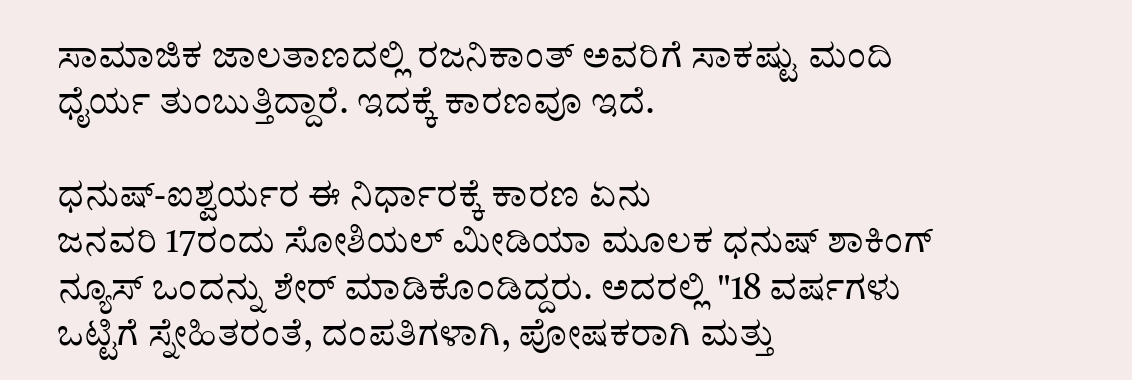ಸಾಮಾಜಿಕ ಜಾಲತಾಣದಲ್ಲಿ ರಜನಿಕಾಂತ್ ಅವರಿಗೆ ಸಾಕಷ್ಟು ಮಂದಿ ಧೈರ್ಯ ತುಂಬುತ್ತಿದ್ದಾರೆ. ಇದಕ್ಕೆ ಕಾರಣವೂ ಇದೆ.

ಧನುಷ್-ಐಶ್ವರ್ಯರ ಈ ನಿರ್ಧಾರಕ್ಕೆ ಕಾರಣ ಏನು
ಜನವರಿ 17ರಂದು ಸೋಶಿಯಲ್ ಮೀಡಿಯಾ ಮೂಲಕ ಧನುಷ್ ಶಾಕಿಂಗ್ ನ್ಯೂಸ್ ಒಂದನ್ನು ಶೇರ್ ಮಾಡಿಕೊಂಡಿದ್ದರು. ಅದರಲ್ಲಿ "18 ವರ್ಷಗಳು ಒಟ್ಟಿಗೆ ಸ್ನೇಹಿತರಂತೆ, ದಂಪತಿಗಳಾಗಿ, ಪೋಷಕರಾಗಿ ಮತ್ತು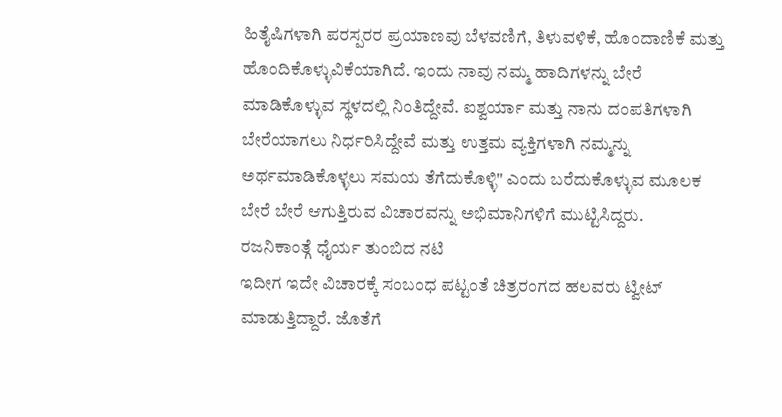ಹಿತೈಷಿಗಳಾಗಿ ಪರಸ್ಪರರ ಪ್ರಯಾಣವು ಬೆಳವಣಿಗೆ, ತಿಳುವಳಿಕೆ, ಹೊಂದಾಣಿಕೆ ಮತ್ತು ಹೊಂದಿಕೊಳ್ಳುವಿಕೆಯಾಗಿದೆ. ಇಂದು ನಾವು ನಮ್ಮ ಹಾದಿಗಳನ್ನು ಬೇರೆ ಮಾಡಿಕೊಳ್ಳುವ ಸ್ಥಳದಲ್ಲಿ ನಿಂತಿದ್ದೇವೆ. ಐಶ್ವರ್ಯಾ ಮತ್ತು ನಾನು ದಂಪತಿಗಳಾಗಿ ಬೇರೆಯಾಗಲು ನಿರ್ಧರಿಸಿದ್ದೇವೆ ಮತ್ತು ಉತ್ತಮ ವ್ಯಕ್ತಿಗಳಾಗಿ ನಮ್ಮನ್ನು ಅರ್ಥಮಾಡಿಕೊಳ್ಳಲು ಸಮಯ ತೆಗೆದುಕೊಳ್ಳಿ" ಎಂದು ಬರೆದುಕೊಳ್ಳುವ ಮೂಲಕ ಬೇರೆ ಬೇರೆ ಆಗುತ್ತಿರುವ ವಿಚಾರವನ್ನು ಅಭಿಮಾನಿಗಳಿಗೆ ಮುಟ್ಟಿಸಿದ್ದರು.
ರಜನಿಕಾಂತ್ಗೆ ಧೈರ್ಯ ತುಂಬಿದ ನಟಿ
ಇದೀಗ ಇದೇ ವಿಚಾರಕ್ಕೆ ಸಂಬಂಧ ಪಟ್ಟಂತೆ ಚಿತ್ರರಂಗದ ಹಲವರು ಟ್ವೀಟ್ ಮಾಡುತ್ತಿದ್ದಾರೆ. ಜೊತೆಗೆ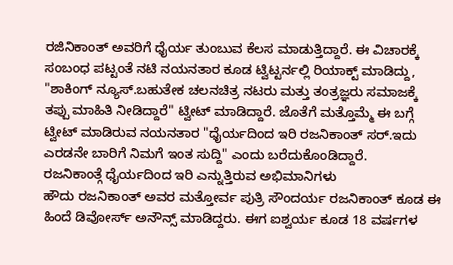ರಜಿನಿಕಾಂತ್ ಅವರಿಗೆ ಧೈರ್ಯ ತುಂಬುವ ಕೆಲಸ ಮಾಡುತ್ತಿದ್ದಾರೆ. ಈ ವಿಚಾರಕ್ಕೆ ಸಂಬಂಧ ಪಟ್ಟಂತೆ ನಟಿ ನಯನತಾರ ಕೂಡ ಟ್ವಿಟ್ಟರ್ನಲ್ಲಿ ರಿಯಾಕ್ಟ್ ಮಾಡಿದ್ದು, "ಶಾಕಿಂಗ್ ನ್ಯೂಸ್.ಬಹುತೇಕ ಚಲನಚಿತ್ರ ನಟರು ಮತ್ತು ತಂತ್ರಜ್ಞರು ಸಮಾಜಕ್ಕೆ ತಪ್ಪು ಮಾಹಿತಿ ನೀಡಿದ್ದಾರೆ" ಟ್ವೀಟ್ ಮಾಡಿದ್ದಾರೆ. ಜೊತೆಗೆ ಮತ್ತೊಮ್ಮೆ ಈ ಬಗ್ಗೆ ಟ್ವೀಟ್ ಮಾಡಿರುವ ನಯನತಾರ "ಧೈರ್ಯದಿಂದ ಇರಿ ರಜನಿಕಾಂತ್ ಸರ್.ಇದು ಎರಡನೇ ಬಾರಿಗೆ ನಿಮಗೆ ಇಂತ ಸುದ್ದಿ" ಎಂದು ಬರೆದುಕೊಂಡಿದ್ದಾರೆ.
ರಜನಿಕಾಂತ್ಗೆ ಧೈರ್ಯದಿಂದ ಇರಿ ಎನ್ನುತ್ತಿರುವ ಅಭಿಮಾನಿಗಳು
ಹೌದು ರಜನಿಕಾಂತ್ ಅವರ ಮತ್ತೋರ್ವ ಪುತ್ರಿ ಸೌಂದರ್ಯ ರಜನಿಕಾಂತ್ ಕೂಡ ಈ ಹಿಂದೆ ಡಿವೋರ್ಸ್ ಅನೌನ್ಸ್ ಮಾಡಿದ್ದರು. ಈಗ ಐಶ್ವರ್ಯ ಕೂಡ 18 ವರ್ಷಗಳ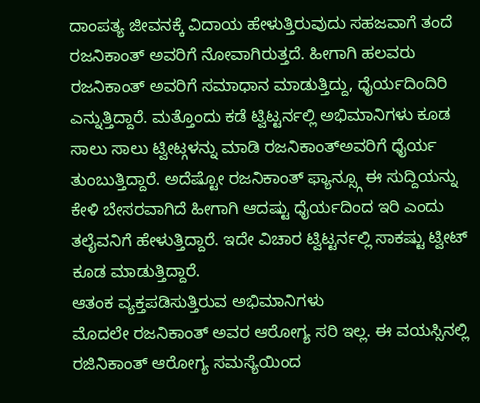ದಾಂಪತ್ಯ ಜೀವನಕ್ಕೆ ವಿದಾಯ ಹೇಳುತ್ತಿರುವುದು ಸಹಜವಾಗೆ ತಂದೆ ರಜನಿಕಾಂತ್ ಅವರಿಗೆ ನೋವಾಗಿರುತ್ತದೆ. ಹೀಗಾಗಿ ಹಲವರು ರಜನಿಕಾಂತ್ ಅವರಿಗೆ ಸಮಾಧಾನ ಮಾಡುತ್ತಿದ್ದು, ಧೈರ್ಯದಿಂದಿರಿ ಎನ್ನುತ್ತಿದ್ದಾರೆ. ಮತ್ತೊಂದು ಕಡೆ ಟ್ವಿಟ್ಟರ್ನಲ್ಲಿ ಅಭಿಮಾನಿಗಳು ಕೂಡ ಸಾಲು ಸಾಲು ಟ್ವೀಟ್ಗಳನ್ನು ಮಾಡಿ ರಜನಿಕಾಂತ್ಅವರಿಗೆ ಧೈರ್ಯ ತುಂಬುತ್ತಿದ್ದಾರೆ. ಅದೆಷ್ಟೋ ರಜನಿಕಾಂತ್ ಫ್ಯಾನ್ಸ್ಗೂ ಈ ಸುದ್ದಿಯನ್ನು ಕೇಳಿ ಬೇಸರವಾಗಿದೆ ಹೀಗಾಗಿ ಆದಷ್ಟು ಧೈರ್ಯದಿಂದ ಇರಿ ಎಂದು ತಲೈವನಿಗೆ ಹೇಳುತ್ತಿದ್ದಾರೆ. ಇದೇ ವಿಚಾರ ಟ್ವಿಟ್ಟರ್ನಲ್ಲಿ ಸಾಕಷ್ಟು ಟ್ವೀಟ್ ಕೂಡ ಮಾಡುತ್ತಿದ್ದಾರೆ.
ಆತಂಕ ವ್ಯಕ್ತಪಡಿಸುತ್ತಿರುವ ಅಭಿಮಾನಿಗಳು
ಮೊದಲೇ ರಜನಿಕಾಂತ್ ಅವರ ಆರೋಗ್ಯ ಸರಿ ಇಲ್ಲ. ಈ ವಯಸ್ಸಿನಲ್ಲಿ ರಜಿನಿಕಾಂತ್ ಆರೋಗ್ಯ ಸಮಸ್ಯೆಯಿಂದ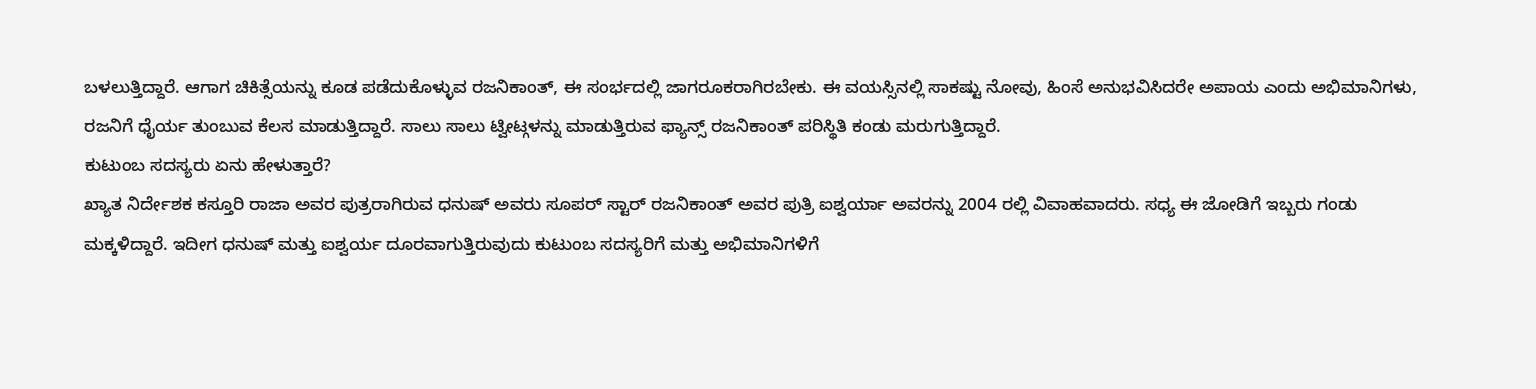ಬಳಲುತ್ತಿದ್ದಾರೆ. ಆಗಾಗ ಚಿಕಿತ್ಸೆಯನ್ನು ಕೂಡ ಪಡೆದುಕೊಳ್ಳುವ ರಜನಿಕಾಂತ್, ಈ ಸಂರ್ಭದಲ್ಲಿ ಜಾಗರೂಕರಾಗಿರಬೇಕು. ಈ ವಯಸ್ಸಿನಲ್ಲಿ ಸಾಕಷ್ಟು ನೋವು, ಹಿಂಸೆ ಅನುಭವಿಸಿದರೇ ಅಪಾಯ ಎಂದು ಅಭಿಮಾನಿಗಳು, ರಜನಿಗೆ ಧೈರ್ಯ ತುಂಬುವ ಕೆಲಸ ಮಾಡುತ್ತಿದ್ದಾರೆ. ಸಾಲು ಸಾಲು ಟ್ವೀಟ್ಗಳನ್ನು ಮಾಡುತ್ತಿರುವ ಫ್ಯಾನ್ಸ್ ರಜನಿಕಾಂತ್ ಪರಿಸ್ಥಿತಿ ಕಂಡು ಮರುಗುತ್ತಿದ್ದಾರೆ.
ಕುಟುಂಬ ಸದಸ್ಯರು ಏನು ಹೇಳುತ್ತಾರೆ?
ಖ್ಯಾತ ನಿರ್ದೇಶಕ ಕಸ್ತೂರಿ ರಾಜಾ ಅವರ ಪುತ್ರರಾಗಿರುವ ಧನುಷ್ ಅವರು ಸೂಪರ್ ಸ್ಟಾರ್ ರಜನಿಕಾಂತ್ ಅವರ ಪುತ್ರಿ ಐಶ್ವರ್ಯಾ ಅವರನ್ನು 2004 ರಲ್ಲಿ ವಿವಾಹವಾದರು. ಸಧ್ಯ ಈ ಜೋಡಿಗೆ ಇಬ್ಬರು ಗಂಡು ಮಕ್ಕಳಿದ್ದಾರೆ. ಇದೀಗ ಧನುಷ್ ಮತ್ತು ಐಶ್ವರ್ಯ ದೂರವಾಗುತ್ತಿರುವುದು ಕುಟುಂಬ ಸದಸ್ಯರಿಗೆ ಮತ್ತು ಅಭಿಮಾನಿಗಳಿಗೆ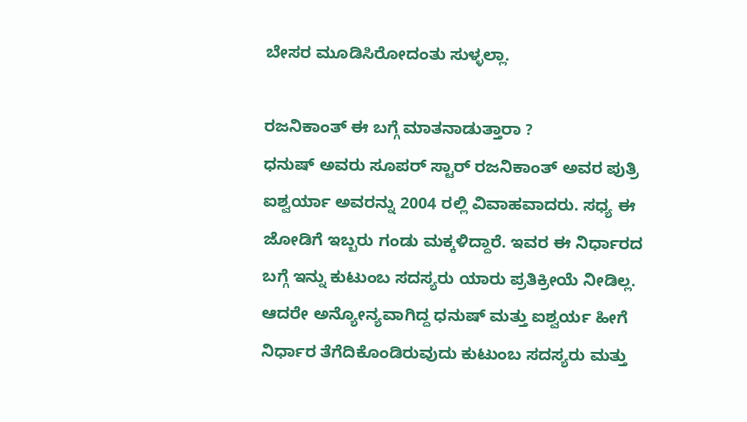ಬೇಸರ ಮೂಡಿಸಿರೋದಂತು ಸುಳ್ಳಲ್ಲಾ.

ರಜನಿಕಾಂತ್ ಈ ಬಗ್ಗೆ ಮಾತನಾಡುತ್ತಾರಾ ?
ಧನುಷ್ ಅವರು ಸೂಪರ್ ಸ್ಟಾರ್ ರಜನಿಕಾಂತ್ ಅವರ ಪುತ್ರಿ ಐಶ್ವರ್ಯಾ ಅವರನ್ನು 2004 ರಲ್ಲಿ ವಿವಾಹವಾದರು. ಸಧ್ಯ ಈ ಜೋಡಿಗೆ ಇಬ್ಬರು ಗಂಡು ಮಕ್ಕಳಿದ್ದಾರೆ. ಇವರ ಈ ನಿರ್ಧಾರದ ಬಗ್ಗೆ ಇನ್ನು ಕುಟುಂಬ ಸದಸ್ಯರು ಯಾರು ಪ್ರತಿಕ್ರೀಯೆ ನೀಡಿಲ್ಲ. ಆದರೇ ಅನ್ಯೋನ್ಯವಾಗಿದ್ದ ಧನುಷ್ ಮತ್ತು ಐಶ್ವರ್ಯ ಹೀಗೆ ನಿರ್ಧಾರ ತೆಗೆದಿಕೊಂಡಿರುವುದು ಕುಟುಂಬ ಸದಸ್ಯರು ಮತ್ತು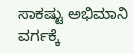ಸಾಕಷ್ಟು ಅಭಿಮಾನಿ ವರ್ಗಕ್ಕೆ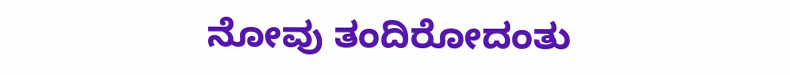ನೋವು ತಂದಿರೋದಂತು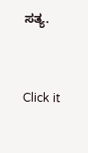ಸತ್ಯ.


Click it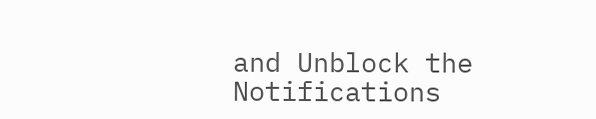and Unblock the Notifications